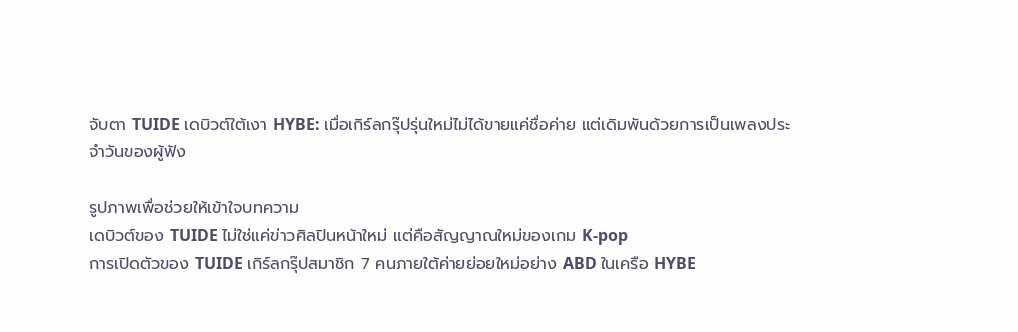จับตา TUIDE เดบิวต์ใต้เงา HYBE: เมื่อเกิร์ลกรุ๊ปรุ่นใหม่ไม่ได้ขายแค่ชื่อค่าย แต่เดิมพันด้วยการเป็นเพลงประจำวันของผู้ฟัง

รูปภาพเพื่อช่วยให้เข้าใจบทความ
เดบิวต์ของ TUIDE ไม่ใช่แค่ข่าวศิลปินหน้าใหม่ แต่คือสัญญาณใหม่ของเกม K-pop
การเปิดตัวของ TUIDE เกิร์ลกรุ๊ปสมาชิก 7 คนภายใต้ค่ายย่อยใหม่อย่าง ABD ในเครือ HYBE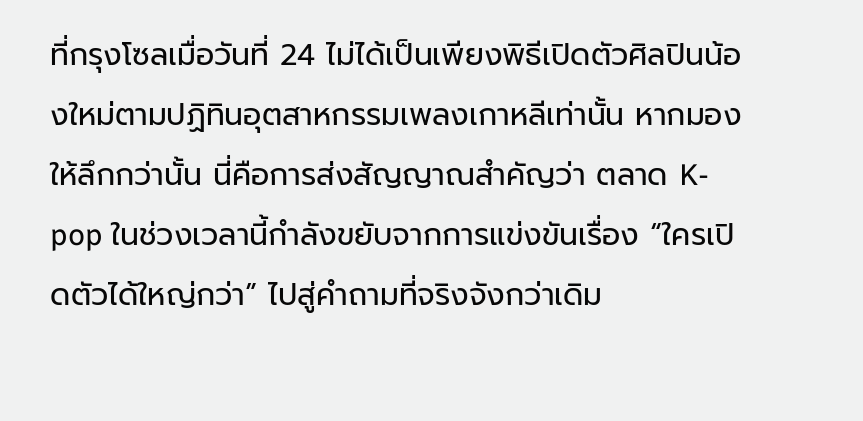ที่กรุงโซลเมื่อวันที่ 24 ไม่ได้เป็นเพียงพิธีเปิดตัวศิลปินน้องใหม่ตามปฏิทินอุตสาหกรรมเพลงเกาหลีเท่านั้น หากมองให้ลึกกว่านั้น นี่คือการส่งสัญญาณสำคัญว่า ตลาด K-pop ในช่วงเวลานี้กำลังขยับจากการแข่งขันเรื่อง “ใครเปิดตัวได้ใหญ่กว่า” ไปสู่คำถามที่จริงจังกว่าเดิม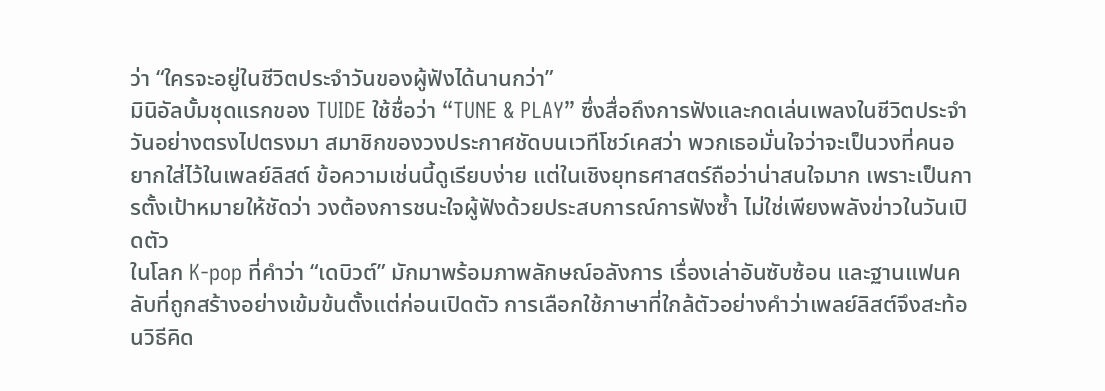ว่า “ใครจะอยู่ในชีวิตประจำวันของผู้ฟังได้นานกว่า”
มินิอัลบั้มชุดแรกของ TUIDE ใช้ชื่อว่า “TUNE & PLAY” ซึ่งสื่อถึงการฟังและกดเล่นเพลงในชีวิตประจำวันอย่างตรงไปตรงมา สมาชิกของวงประกาศชัดบนเวทีโชว์เคสว่า พวกเธอมั่นใจว่าจะเป็นวงที่คนอยากใส่ไว้ในเพลย์ลิสต์ ข้อความเช่นนี้ดูเรียบง่าย แต่ในเชิงยุทธศาสตร์ถือว่าน่าสนใจมาก เพราะเป็นการตั้งเป้าหมายให้ชัดว่า วงต้องการชนะใจผู้ฟังด้วยประสบการณ์การฟังซ้ำ ไม่ใช่เพียงพลังข่าวในวันเปิดตัว
ในโลก K-pop ที่คำว่า “เดบิวต์” มักมาพร้อมภาพลักษณ์อลังการ เรื่องเล่าอันซับซ้อน และฐานแฟนคลับที่ถูกสร้างอย่างเข้มข้นตั้งแต่ก่อนเปิดตัว การเลือกใช้ภาษาที่ใกล้ตัวอย่างคำว่าเพลย์ลิสต์จึงสะท้อนวิธีคิด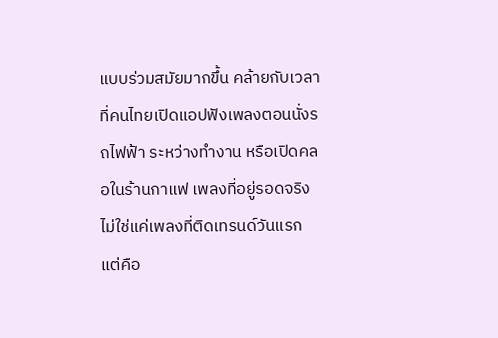แบบร่วมสมัยมากขึ้น คล้ายกับเวลาที่คนไทยเปิดแอปฟังเพลงตอนนั่งรถไฟฟ้า ระหว่างทำงาน หรือเปิดคลอในร้านกาแฟ เพลงที่อยู่รอดจริงไม่ใช่แค่เพลงที่ติดเทรนด์วันแรก แต่คือ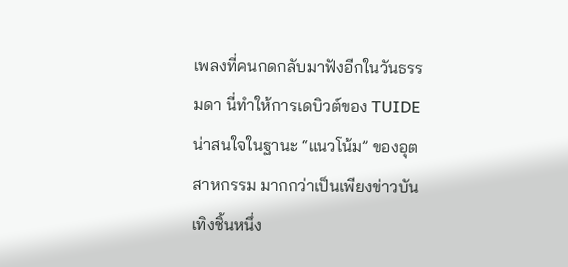เพลงที่คนกดกลับมาฟังอีกในวันธรรมดา นี่ทำให้การเดบิวต์ของ TUIDE น่าสนใจในฐานะ “แนวโน้ม” ของอุตสาหกรรม มากกว่าเป็นเพียงข่าวบันเทิงชิ้นหนึ่ง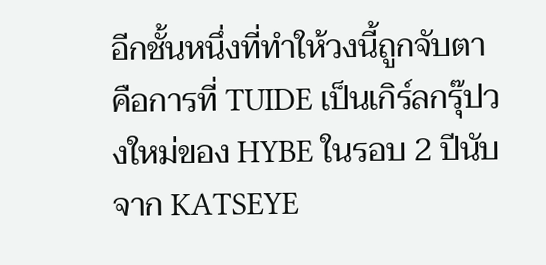อีกชั้นหนึ่งที่ทำให้วงนี้ถูกจับตา คือการที่ TUIDE เป็นเกิร์ลกรุ๊ปวงใหม่ของ HYBE ในรอบ 2 ปีนับจาก KATSEYE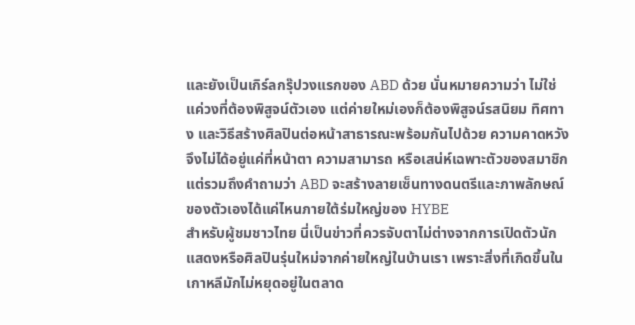และยังเป็นเกิร์ลกรุ๊ปวงแรกของ ABD ด้วย นั่นหมายความว่า ไม่ใช่แค่วงที่ต้องพิสูจน์ตัวเอง แต่ค่ายใหม่เองก็ต้องพิสูจน์รสนิยม ทิศทาง และวิธีสร้างศิลปินต่อหน้าสาธารณะพร้อมกันไปด้วย ความคาดหวังจึงไม่ได้อยู่แค่ที่หน้าตา ความสามารถ หรือเสน่ห์เฉพาะตัวของสมาชิก แต่รวมถึงคำถามว่า ABD จะสร้างลายเซ็นทางดนตรีและภาพลักษณ์ของตัวเองได้แค่ไหนภายใต้ร่มใหญ่ของ HYBE
สำหรับผู้ชมชาวไทย นี่เป็นข่าวที่ควรจับตาไม่ต่างจากการเปิดตัวนักแสดงหรือศิลปินรุ่นใหม่จากค่ายใหญ่ในบ้านเรา เพราะสิ่งที่เกิดขึ้นในเกาหลีมักไม่หยุดอยู่ในตลาด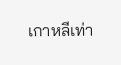เกาหลีเท่า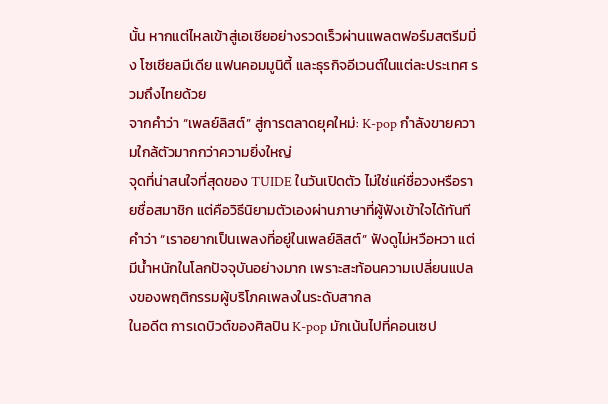นั้น หากแต่ไหลเข้าสู่เอเชียอย่างรวดเร็วผ่านแพลตฟอร์มสตรีมมิ่ง โซเชียลมีเดีย แฟนคอมมูนิตี้ และธุรกิจอีเวนต์ในแต่ละประเทศ รวมถึงไทยด้วย
จากคำว่า “เพลย์ลิสต์” สู่การตลาดยุคใหม่: K-pop กำลังขายความใกล้ตัวมากกว่าความยิ่งใหญ่
จุดที่น่าสนใจที่สุดของ TUIDE ในวันเปิดตัว ไม่ใช่แค่ชื่อวงหรือรายชื่อสมาชิก แต่คือวิธีนิยามตัวเองผ่านภาษาที่ผู้ฟังเข้าใจได้ทันที คำว่า “เราอยากเป็นเพลงที่อยู่ในเพลย์ลิสต์” ฟังดูไม่หวือหวา แต่มีน้ำหนักในโลกปัจจุบันอย่างมาก เพราะสะท้อนความเปลี่ยนแปลงของพฤติกรรมผู้บริโภคเพลงในระดับสากล
ในอดีต การเดบิวต์ของศิลปิน K-pop มักเน้นไปที่คอนเซป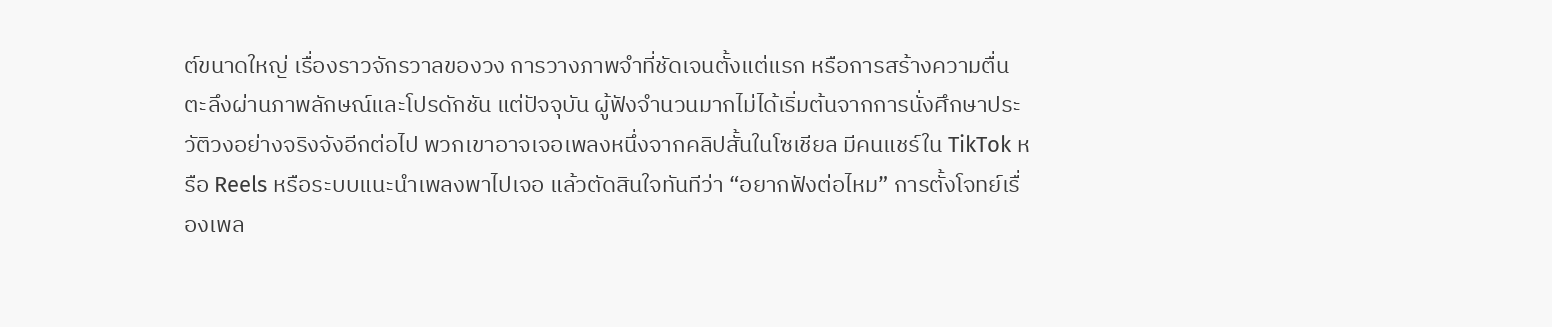ต์ขนาดใหญ่ เรื่องราวจักรวาลของวง การวางภาพจำที่ชัดเจนตั้งแต่แรก หรือการสร้างความตื่นตะลึงผ่านภาพลักษณ์และโปรดักชัน แต่ปัจจุบัน ผู้ฟังจำนวนมากไม่ได้เริ่มต้นจากการนั่งศึกษาประวัติวงอย่างจริงจังอีกต่อไป พวกเขาอาจเจอเพลงหนึ่งจากคลิปสั้นในโซเชียล มีคนแชร์ใน TikTok หรือ Reels หรือระบบแนะนำเพลงพาไปเจอ แล้วตัดสินใจทันทีว่า “อยากฟังต่อไหม” การตั้งโจทย์เรื่องเพล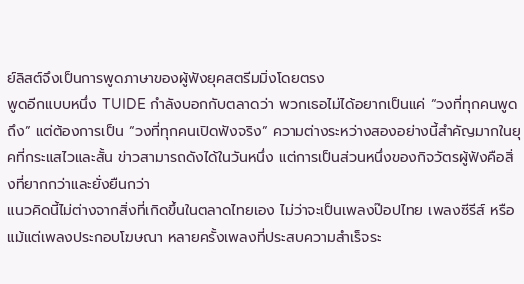ย์ลิสต์จึงเป็นการพูดภาษาของผู้ฟังยุคสตรีมมิ่งโดยตรง
พูดอีกแบบหนึ่ง TUIDE กำลังบอกกับตลาดว่า พวกเธอไม่ได้อยากเป็นแค่ “วงที่ทุกคนพูดถึง” แต่ต้องการเป็น “วงที่ทุกคนเปิดฟังจริง” ความต่างระหว่างสองอย่างนี้สำคัญมากในยุคที่กระแสไวและสั้น ข่าวสามารถดังได้ในวันหนึ่ง แต่การเป็นส่วนหนึ่งของกิจวัตรผู้ฟังคือสิ่งที่ยากกว่าและยั่งยืนกว่า
แนวคิดนี้ไม่ต่างจากสิ่งที่เกิดขึ้นในตลาดไทยเอง ไม่ว่าจะเป็นเพลงป๊อปไทย เพลงซีรีส์ หรือแม้แต่เพลงประกอบโฆษณา หลายครั้งเพลงที่ประสบความสำเร็จระ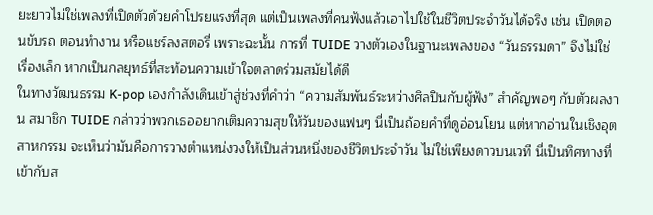ยะยาวไม่ใช่เพลงที่เปิดตัวด้วยคำโปรยแรงที่สุด แต่เป็นเพลงที่คนฟังแล้วเอาไปใช้ในชีวิตประจำวันได้จริง เช่น เปิดตอนขับรถ ตอนทำงาน หรือแชร์ลงสตอรี่ เพราะฉะนั้น การที่ TUIDE วางตัวเองในฐานะเพลงของ “วันธรรมดา” จึงไม่ใช่เรื่องเล็ก หากเป็นกลยุทธ์ที่สะท้อนความเข้าใจตลาดร่วมสมัยได้ดี
ในทางวัฒนธรรม K-pop เองกำลังเดินเข้าสู่ช่วงที่คำว่า “ความสัมพันธ์ระหว่างศิลปินกับผู้ฟัง” สำคัญพอๆ กับตัวผลงาน สมาชิก TUIDE กล่าวว่าพวกเธออยากเติมความสุขให้วันของแฟนๆ นี่เป็นถ้อยคำที่ดูอ่อนโยน แต่หากอ่านในเชิงอุตสาหกรรม จะเห็นว่ามันคือการวางตำแหน่งวงให้เป็นส่วนหนึ่งของชีวิตประจำวัน ไม่ใช่เพียงดาวบนเวที นี่เป็นทิศทางที่เข้ากับส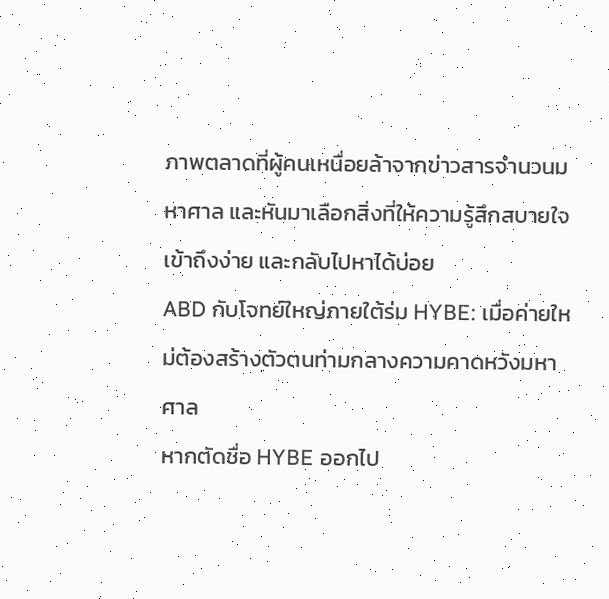ภาพตลาดที่ผู้คนเหนื่อยล้าจากข่าวสารจำนวนมหาศาล และหันมาเลือกสิ่งที่ให้ความรู้สึกสบายใจ เข้าถึงง่าย และกลับไปหาได้บ่อย
ABD กับโจทย์ใหญ่ภายใต้ร่ม HYBE: เมื่อค่ายใหม่ต้องสร้างตัวตนท่ามกลางความคาดหวังมหาศาล
หากตัดชื่อ HYBE ออกไป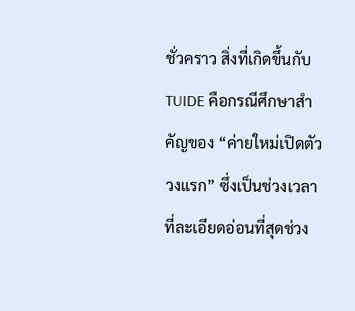ชั่วคราว สิ่งที่เกิดขึ้นกับ TUIDE คือกรณีศึกษาสำคัญของ “ค่ายใหม่เปิดตัววงแรก” ซึ่งเป็นช่วงเวลาที่ละเอียดอ่อนที่สุดช่วง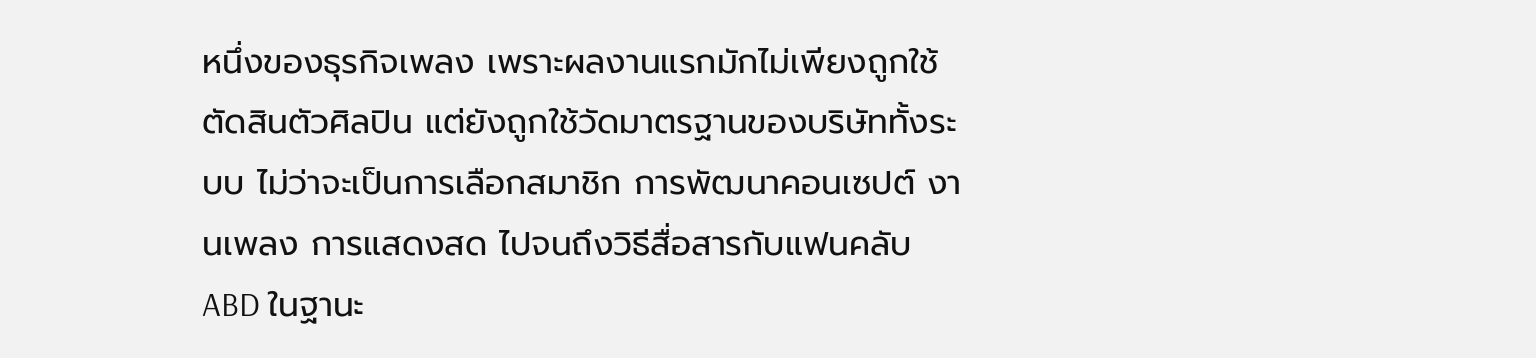หนึ่งของธุรกิจเพลง เพราะผลงานแรกมักไม่เพียงถูกใช้ตัดสินตัวศิลปิน แต่ยังถูกใช้วัดมาตรฐานของบริษัททั้งระบบ ไม่ว่าจะเป็นการเลือกสมาชิก การพัฒนาคอนเซปต์ งานเพลง การแสดงสด ไปจนถึงวิธีสื่อสารกับแฟนคลับ
ABD ในฐานะ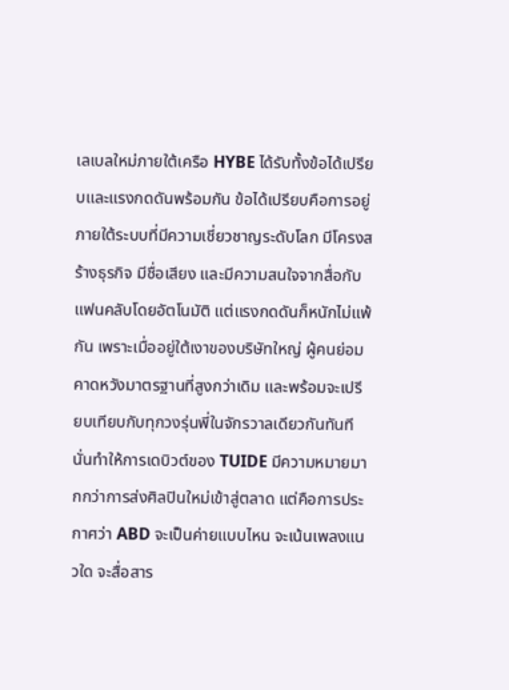เลเบลใหม่ภายใต้เครือ HYBE ได้รับทั้งข้อได้เปรียบและแรงกดดันพร้อมกัน ข้อได้เปรียบคือการอยู่ภายใต้ระบบที่มีความเชี่ยวชาญระดับโลก มีโครงสร้างธุรกิจ มีชื่อเสียง และมีความสนใจจากสื่อกับแฟนคลับโดยอัตโนมัติ แต่แรงกดดันก็หนักไม่แพ้กัน เพราะเมื่ออยู่ใต้เงาของบริษัทใหญ่ ผู้คนย่อมคาดหวังมาตรฐานที่สูงกว่าเดิม และพร้อมจะเปรียบเทียบกับทุกวงรุ่นพี่ในจักรวาลเดียวกันทันที
นั่นทำให้การเดบิวต์ของ TUIDE มีความหมายมากกว่าการส่งศิลปินใหม่เข้าสู่ตลาด แต่คือการประกาศว่า ABD จะเป็นค่ายแบบไหน จะเน้นเพลงแนวใด จะสื่อสาร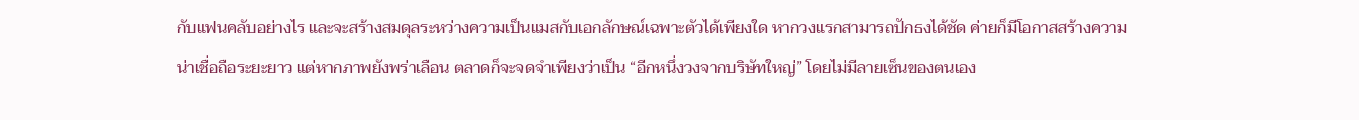กับแฟนคลับอย่างไร และจะสร้างสมดุลระหว่างความเป็นแมสกับเอกลักษณ์เฉพาะตัวได้เพียงใด หากวงแรกสามารถปักธงได้ชัด ค่ายก็มีโอกาสสร้างความน่าเชื่อถือระยะยาว แต่หากภาพยังพร่าเลือน ตลาดก็จะจดจำเพียงว่าเป็น “อีกหนึ่งวงจากบริษัทใหญ่” โดยไม่มีลายเซ็นของตนเอง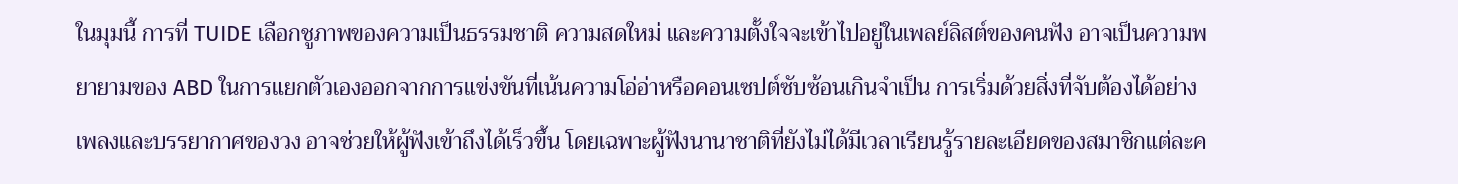ในมุมนี้ การที่ TUIDE เลือกชูภาพของความเป็นธรรมชาติ ความสดใหม่ และความตั้งใจจะเข้าไปอยู่ในเพลย์ลิสต์ของคนฟัง อาจเป็นความพยายามของ ABD ในการแยกตัวเองออกจากการแข่งขันที่เน้นความโอ่อ่าหรือคอนเซปต์ซับซ้อนเกินจำเป็น การเริ่มด้วยสิ่งที่จับต้องได้อย่างเพลงและบรรยากาศของวง อาจช่วยให้ผู้ฟังเข้าถึงได้เร็วขึ้น โดยเฉพาะผู้ฟังนานาชาติที่ยังไม่ได้มีเวลาเรียนรู้รายละเอียดของสมาชิกแต่ละค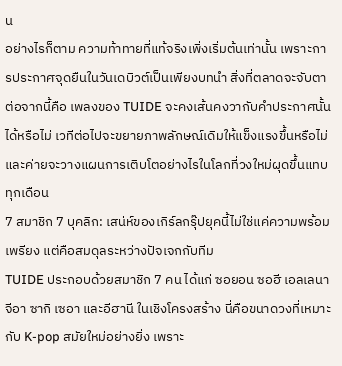น
อย่างไรก็ตาม ความท้าทายที่แท้จริงเพิ่งเริ่มต้นเท่านั้น เพราะการประกาศจุดยืนในวันเดบิวต์เป็นเพียงบทนำ สิ่งที่ตลาดจะจับตาต่อจากนี้คือ เพลงของ TUIDE จะคงเส้นคงวากับคำประกาศนั้นได้หรือไม่ เวทีต่อไปจะขยายภาพลักษณ์เดิมให้แข็งแรงขึ้นหรือไม่ และค่ายจะวางแผนการเติบโตอย่างไรในโลกที่วงใหม่ผุดขึ้นแทบทุกเดือน
7 สมาชิก 7 บุคลิก: เสน่ห์ของเกิร์ลกรุ๊ปยุคนี้ไม่ใช่แค่ความพร้อมเพรียง แต่คือสมดุลระหว่างปัจเจกกับทีม
TUIDE ประกอบด้วยสมาชิก 7 คน ได้แก่ ซอยอน ซอฮี เอลเลนา จีอา ซากิ เซอา และอีฮานี ในเชิงโครงสร้าง นี่คือขนาดวงที่เหมาะกับ K-pop สมัยใหม่อย่างยิ่ง เพราะ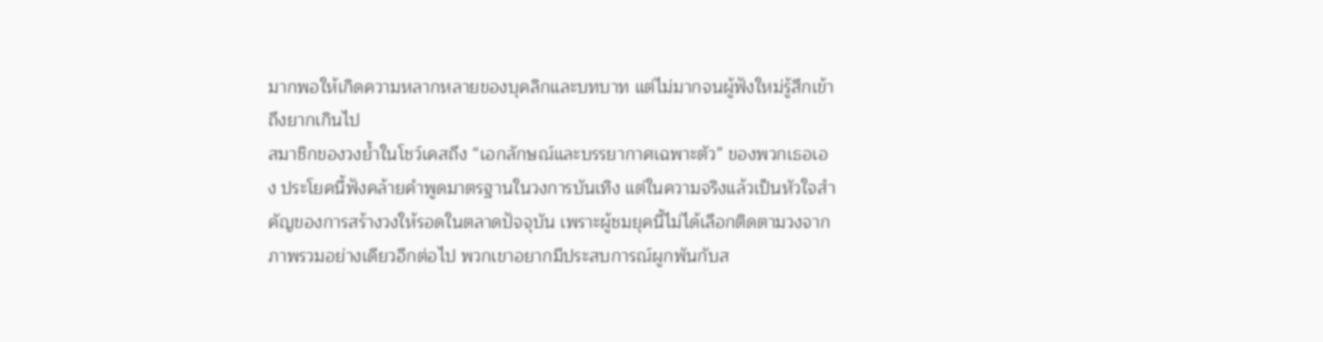มากพอให้เกิดความหลากหลายของบุคลิกและบทบาท แต่ไม่มากจนผู้ฟังใหม่รู้สึกเข้าถึงยากเกินไป
สมาชิกของวงย้ำในโชว์เคสถึง “เอกลักษณ์และบรรยากาศเฉพาะตัว” ของพวกเธอเอง ประโยคนี้ฟังคล้ายคำพูดมาตรฐานในวงการบันเทิง แต่ในความจริงแล้วเป็นหัวใจสำคัญของการสร้างวงให้รอดในตลาดปัจจุบัน เพราะผู้ชมยุคนี้ไม่ได้เลือกติดตามวงจากภาพรวมอย่างเดียวอีกต่อไป พวกเขาอยากมีประสบการณ์ผูกพันกับส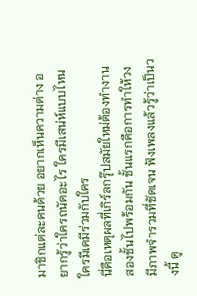มาชิกแต่ละคนด้วย อยากเห็นความต่าง อยากรู้ว่าใครถนัดอะไร ใครมีเสน่ห์แบบไหน ใครมีเคมีร่วมกับใคร
นี่คือเหตุผลที่เกิร์ลกรุ๊ปสมัยใหม่ต้องทำงานสองชั้นไปพร้อมกัน ชั้นแรกคือการทำให้วงมีภาพจำรวมที่ชัดเจน ฟังเพลงแล้วรู้ว่าเป็นวงนี้ ดู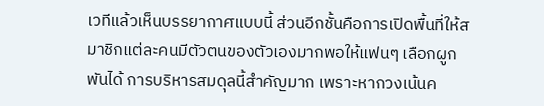เวทีแล้วเห็นบรรยากาศแบบนี้ ส่วนอีกชั้นคือการเปิดพื้นที่ให้สมาชิกแต่ละคนมีตัวตนของตัวเองมากพอให้แฟนๆ เลือกผูกพันได้ การบริหารสมดุลนี้สำคัญมาก เพราะหากวงเน้นค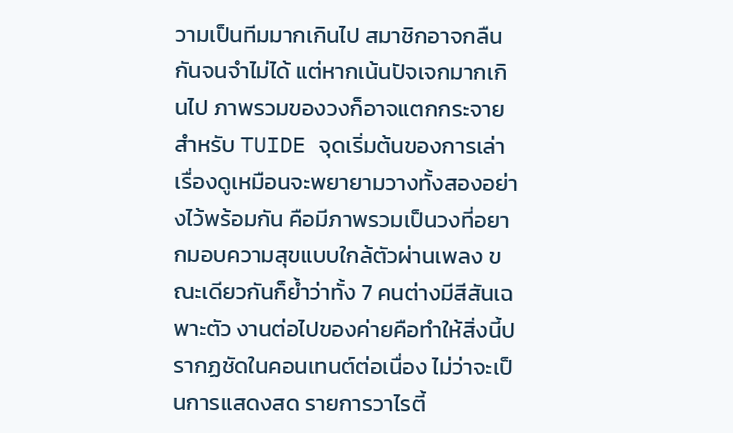วามเป็นทีมมากเกินไป สมาชิกอาจกลืนกันจนจำไม่ได้ แต่หากเน้นปัจเจกมากเกินไป ภาพรวมของวงก็อาจแตกกระจาย
สำหรับ TUIDE จุดเริ่มต้นของการเล่าเรื่องดูเหมือนจะพยายามวางทั้งสองอย่างไว้พร้อมกัน คือมีภาพรวมเป็นวงที่อยากมอบความสุขแบบใกล้ตัวผ่านเพลง ขณะเดียวกันก็ย้ำว่าทั้ง 7 คนต่างมีสีสันเฉพาะตัว งานต่อไปของค่ายคือทำให้สิ่งนี้ปรากฏชัดในคอนเทนต์ต่อเนื่อง ไม่ว่าจะเป็นการแสดงสด รายการวาไรตี้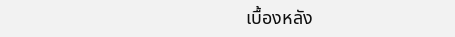เบื้องหลัง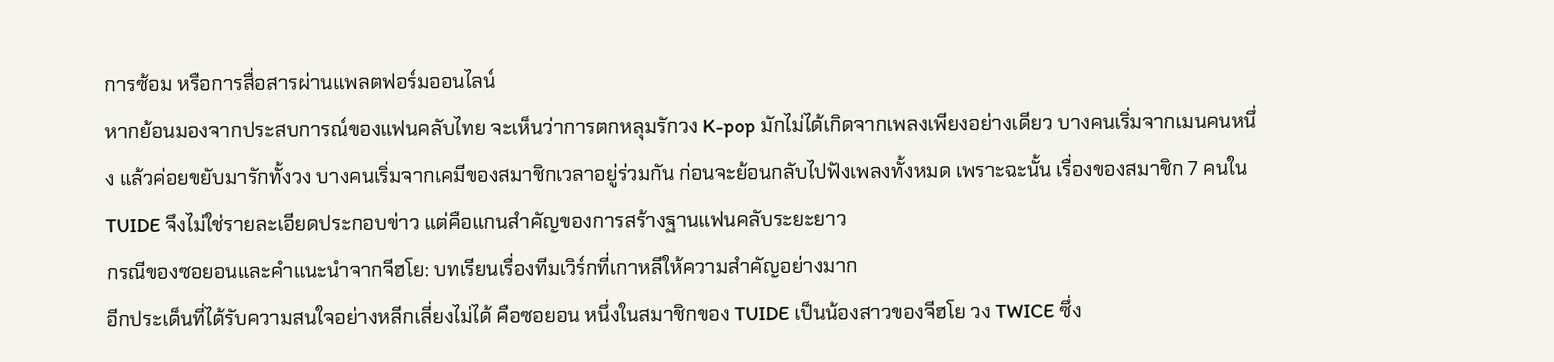การซ้อม หรือการสื่อสารผ่านแพลตฟอร์มออนไลน์
หากย้อนมองจากประสบการณ์ของแฟนคลับไทย จะเห็นว่าการตกหลุมรักวง K-pop มักไม่ได้เกิดจากเพลงเพียงอย่างเดียว บางคนเริ่มจากเมนคนหนึ่ง แล้วค่อยขยับมารักทั้งวง บางคนเริ่มจากเคมีของสมาชิกเวลาอยู่ร่วมกัน ก่อนจะย้อนกลับไปฟังเพลงทั้งหมด เพราะฉะนั้น เรื่องของสมาชิก 7 คนใน TUIDE จึงไม่ใช่รายละเอียดประกอบข่าว แต่คือแกนสำคัญของการสร้างฐานแฟนคลับระยะยาว
กรณีของซอยอนและคำแนะนำจากจีฮโย: บทเรียนเรื่องทีมเวิร์กที่เกาหลีให้ความสำคัญอย่างมาก
อีกประเด็นที่ได้รับความสนใจอย่างหลีกเลี่ยงไม่ได้ คือซอยอน หนึ่งในสมาชิกของ TUIDE เป็นน้องสาวของจีฮโย วง TWICE ซึ่ง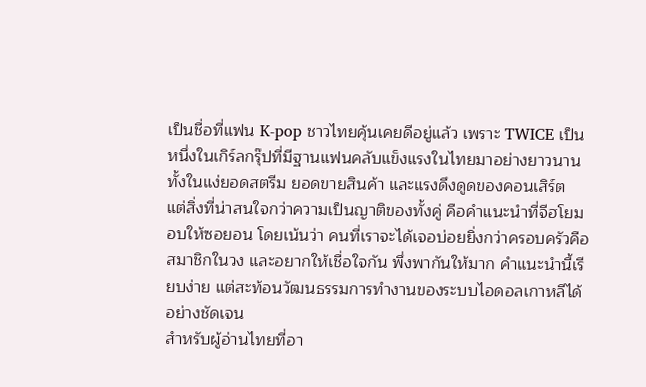เป็นชื่อที่แฟน K-pop ชาวไทยคุ้นเคยดีอยู่แล้ว เพราะ TWICE เป็นหนึ่งในเกิร์ลกรุ๊ปที่มีฐานแฟนคลับแข็งแรงในไทยมาอย่างยาวนาน ทั้งในแง่ยอดสตรีม ยอดขายสินค้า และแรงดึงดูดของคอนเสิร์ต
แต่สิ่งที่น่าสนใจกว่าความเป็นญาติของทั้งคู่ คือคำแนะนำที่จีฮโยมอบให้ซอยอน โดยเน้นว่า คนที่เราจะได้เจอบ่อยยิ่งกว่าครอบครัวคือสมาชิกในวง และอยากให้เชื่อใจกัน พึ่งพากันให้มาก คำแนะนำนี้เรียบง่าย แต่สะท้อนวัฒนธรรมการทำงานของระบบไอดอลเกาหลีได้อย่างชัดเจน
สำหรับผู้อ่านไทยที่อา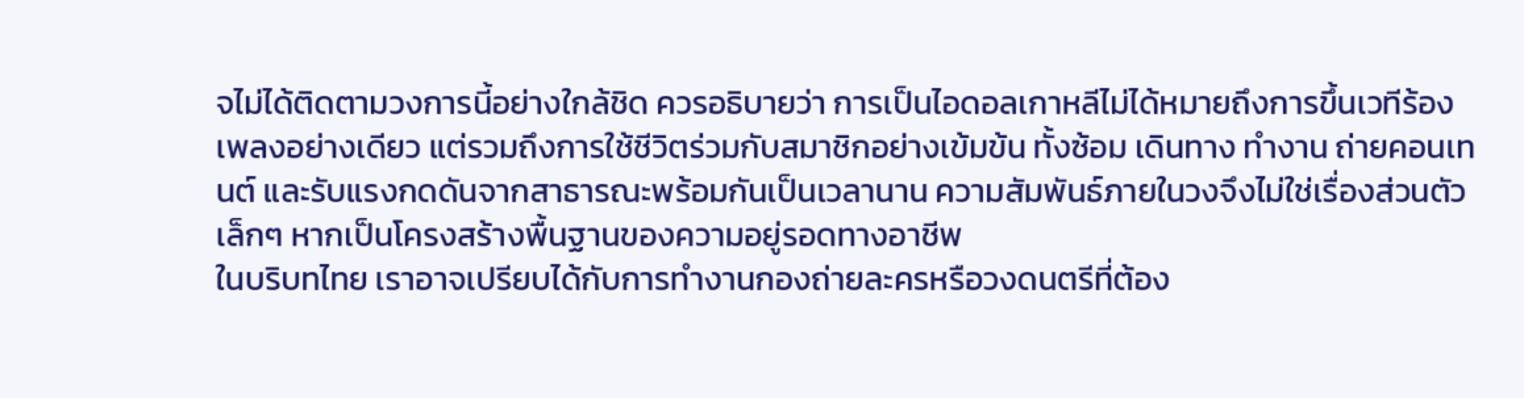จไม่ได้ติดตามวงการนี้อย่างใกล้ชิด ควรอธิบายว่า การเป็นไอดอลเกาหลีไม่ได้หมายถึงการขึ้นเวทีร้องเพลงอย่างเดียว แต่รวมถึงการใช้ชีวิตร่วมกับสมาชิกอย่างเข้มข้น ทั้งซ้อม เดินทาง ทำงาน ถ่ายคอนเทนต์ และรับแรงกดดันจากสาธารณะพร้อมกันเป็นเวลานาน ความสัมพันธ์ภายในวงจึงไม่ใช่เรื่องส่วนตัวเล็กๆ หากเป็นโครงสร้างพื้นฐานของความอยู่รอดทางอาชีพ
ในบริบทไทย เราอาจเปรียบได้กับการทำงานกองถ่ายละครหรือวงดนตรีที่ต้อง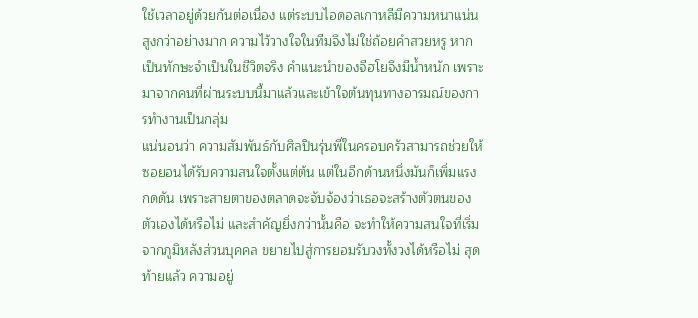ใช้เวลาอยู่ด้วยกันต่อเนื่อง แต่ระบบไอดอลเกาหลีมีความหนาแน่นสูงกว่าอย่างมาก ความไว้วางใจในทีมจึงไม่ใช่ถ้อยคำสวยหรู หากเป็นทักษะจำเป็นในชีวิตจริง คำแนะนำของจีฮโยจึงมีน้ำหนัก เพราะมาจากคนที่ผ่านระบบนี้มาแล้วและเข้าใจต้นทุนทางอารมณ์ของการทำงานเป็นกลุ่ม
แน่นอนว่า ความสัมพันธ์กับศิลปินรุ่นพี่ในครอบครัวสามารถช่วยให้ซอยอนได้รับความสนใจตั้งแต่ต้น แต่ในอีกด้านหนึ่งมันก็เพิ่มแรงกดดัน เพราะสายตาของตลาดจะจับจ้องว่าเธอจะสร้างตัวตนของตัวเองได้หรือไม่ และสำคัญยิ่งกว่านั้นคือ จะทำให้ความสนใจที่เริ่มจากภูมิหลังส่วนบุคคล ขยายไปสู่การยอมรับวงทั้งวงได้หรือไม่ สุดท้ายแล้ว ความอยู่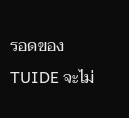รอดของ TUIDE จะไม่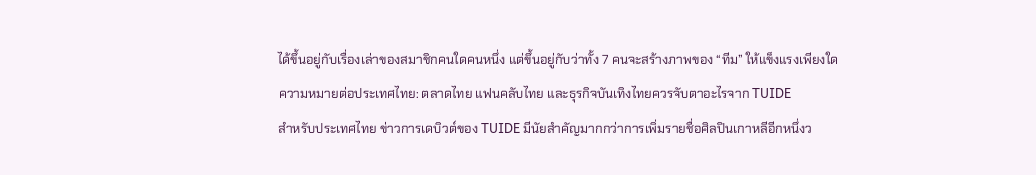ได้ขึ้นอยู่กับเรื่องเล่าของสมาชิกคนใดคนหนึ่ง แต่ขึ้นอยู่กับว่าทั้ง 7 คนจะสร้างภาพของ “ทีม” ให้แข็งแรงเพียงใด
ความหมายต่อประเทศไทย: ตลาดไทย แฟนคลับไทย และธุรกิจบันเทิงไทยควรจับตาอะไรจาก TUIDE
สำหรับประเทศไทย ข่าวการเดบิวต์ของ TUIDE มีนัยสำคัญมากกว่าการเพิ่มรายชื่อศิลปินเกาหลีอีกหนึ่งว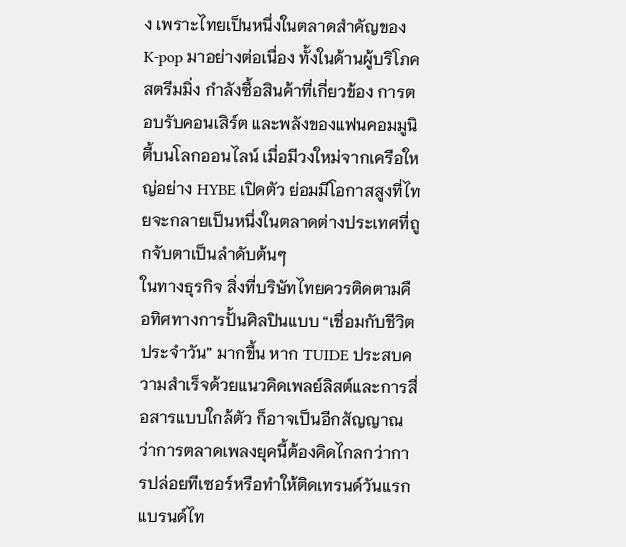ง เพราะไทยเป็นหนึ่งในตลาดสำคัญของ K-pop มาอย่างต่อเนื่อง ทั้งในด้านผู้บริโภคสตรีมมิ่ง กำลังซื้อสินค้าที่เกี่ยวข้อง การตอบรับคอนเสิร์ต และพลังของแฟนคอมมูนิตี้บนโลกออนไลน์ เมื่อมีวงใหม่จากเครือใหญ่อย่าง HYBE เปิดตัว ย่อมมีโอกาสสูงที่ไทยจะกลายเป็นหนึ่งในตลาดต่างประเทศที่ถูกจับตาเป็นลำดับต้นๆ
ในทางธุรกิจ สิ่งที่บริษัทไทยควรติดตามคือทิศทางการปั้นศิลปินแบบ “เชื่อมกับชีวิตประจำวัน” มากขึ้น หาก TUIDE ประสบความสำเร็จด้วยแนวคิดเพลย์ลิสต์และการสื่อสารแบบใกล้ตัว ก็อาจเป็นอีกสัญญาณว่าการตลาดเพลงยุคนี้ต้องคิดไกลกว่าการปล่อยทีเซอร์หรือทำให้ติดเทรนด์วันแรก แบรนด์ไท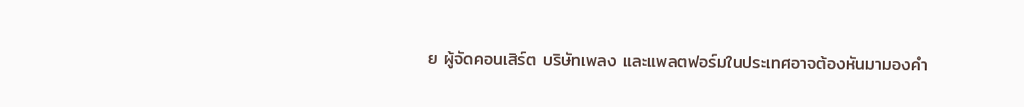ย ผู้จัดคอนเสิร์ต บริษัทเพลง และแพลตฟอร์มในประเทศอาจต้องหันมามองคำ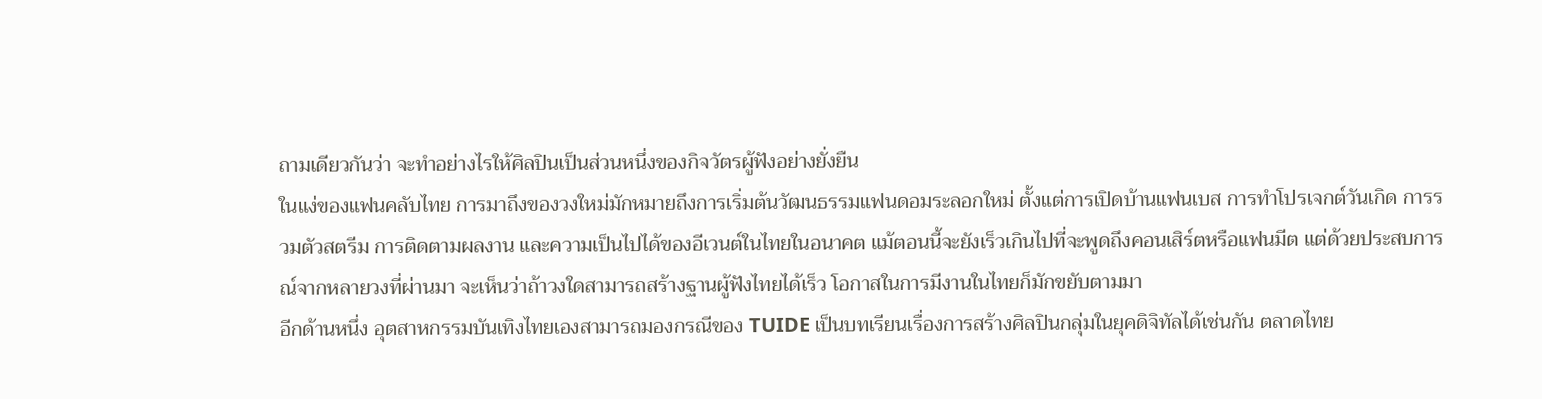ถามเดียวกันว่า จะทำอย่างไรให้ศิลปินเป็นส่วนหนึ่งของกิจวัตรผู้ฟังอย่างยั่งยืน
ในแง่ของแฟนคลับไทย การมาถึงของวงใหม่มักหมายถึงการเริ่มต้นวัฒนธรรมแฟนดอมระลอกใหม่ ตั้งแต่การเปิดบ้านแฟนเบส การทำโปรเจกต์วันเกิด การรวมตัวสตรีม การติดตามผลงาน และความเป็นไปได้ของอีเวนต์ในไทยในอนาคต แม้ตอนนี้จะยังเร็วเกินไปที่จะพูดถึงคอนเสิร์ตหรือแฟนมีต แต่ด้วยประสบการณ์จากหลายวงที่ผ่านมา จะเห็นว่าถ้าวงใดสามารถสร้างฐานผู้ฟังไทยได้เร็ว โอกาสในการมีงานในไทยก็มักขยับตามมา
อีกด้านหนึ่ง อุตสาหกรรมบันเทิงไทยเองสามารถมองกรณีของ TUIDE เป็นบทเรียนเรื่องการสร้างศิลปินกลุ่มในยุคดิจิทัลได้เช่นกัน ตลาดไทย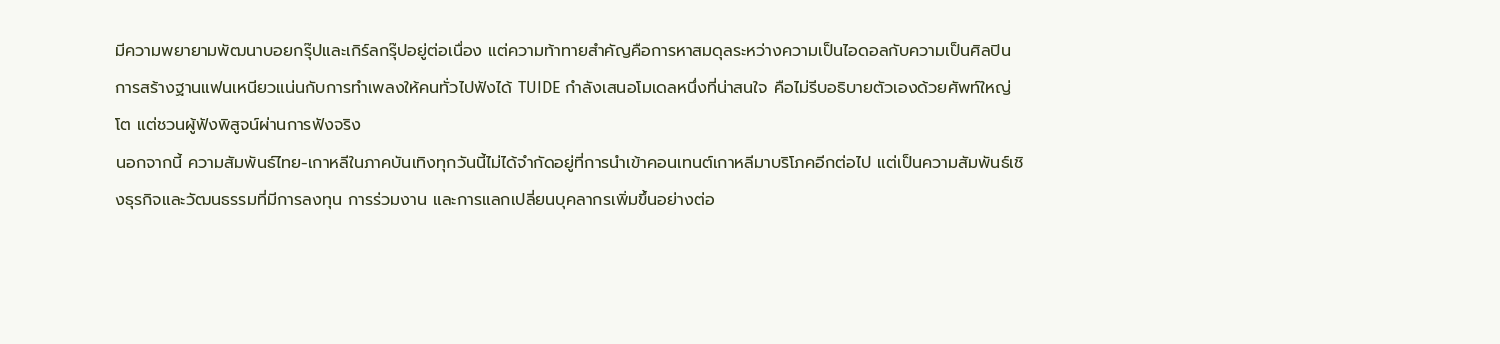มีความพยายามพัฒนาบอยกรุ๊ปและเกิร์ลกรุ๊ปอยู่ต่อเนื่อง แต่ความท้าทายสำคัญคือการหาสมดุลระหว่างความเป็นไอดอลกับความเป็นศิลปิน การสร้างฐานแฟนเหนียวแน่นกับการทำเพลงให้คนทั่วไปฟังได้ TUIDE กำลังเสนอโมเดลหนึ่งที่น่าสนใจ คือไม่รีบอธิบายตัวเองด้วยศัพท์ใหญ่โต แต่ชวนผู้ฟังพิสูจน์ผ่านการฟังจริง
นอกจากนี้ ความสัมพันธ์ไทย-เกาหลีในภาคบันเทิงทุกวันนี้ไม่ได้จำกัดอยู่ที่การนำเข้าคอนเทนต์เกาหลีมาบริโภคอีกต่อไป แต่เป็นความสัมพันธ์เชิงธุรกิจและวัฒนธรรมที่มีการลงทุน การร่วมงาน และการแลกเปลี่ยนบุคลากรเพิ่มขึ้นอย่างต่อ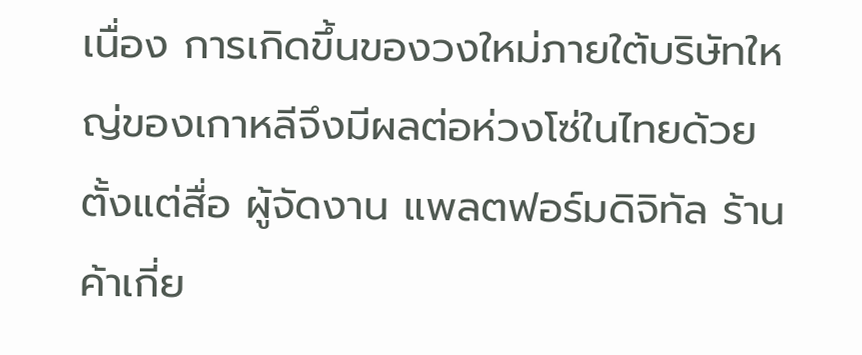เนื่อง การเกิดขึ้นของวงใหม่ภายใต้บริษัทใหญ่ของเกาหลีจึงมีผลต่อห่วงโซ่ในไทยด้วย ตั้งแต่สื่อ ผู้จัดงาน แพลตฟอร์มดิจิทัล ร้านค้าเกี่ย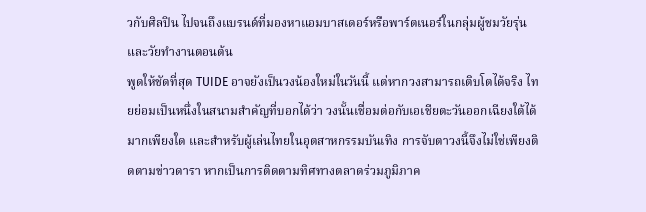วกับศิลปิน ไปจนถึงแบรนด์ที่มองหาแอมบาสเดอร์หรือพาร์ตเนอร์ในกลุ่มผู้ชมวัยรุ่นและวัยทำงานตอนต้น
พูดให้ชัดที่สุด TUIDE อาจยังเป็นวงน้องใหม่ในวันนี้ แต่หากวงสามารถเติบโตได้จริง ไทยย่อมเป็นหนึ่งในสนามสำคัญที่บอกได้ว่า วงนั้นเชื่อมต่อกับเอเชียตะวันออกเฉียงใต้ได้มากเพียงใด และสำหรับผู้เล่นไทยในอุตสาหกรรมบันเทิง การจับตาวงนี้จึงไม่ใช่เพียงติดตามข่าวดารา หากเป็นการติดตามทิศทางตลาดร่วมภูมิภาค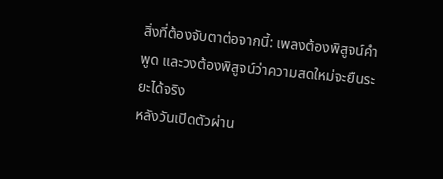สิ่งที่ต้องจับตาต่อจากนี้: เพลงต้องพิสูจน์คำพูด และวงต้องพิสูจน์ว่าความสดใหม่จะยืนระยะได้จริง
หลังวันเปิดตัวผ่าน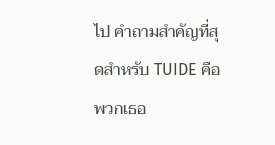ไป คำถามสำคัญที่สุดสำหรับ TUIDE คือพวกเธอ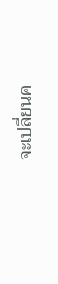จะเปลี่ยนค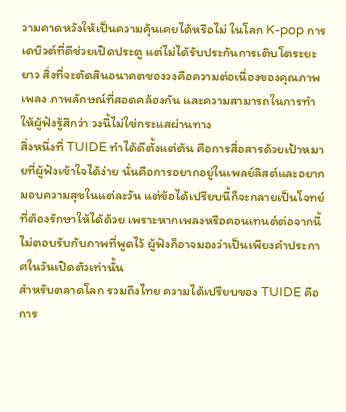วามคาดหวังให้เป็นความคุ้นเคยได้หรือไม่ ในโลก K-pop การเดบิวต์ที่ดีช่วยเปิดประตู แต่ไม่ได้รับประกันการเติบโตระยะยาว สิ่งที่จะตัดสินอนาคตของวงคือความต่อเนื่องของคุณภาพเพลง ภาพลักษณ์ที่สอดคล้องกัน และความสามารถในการทำให้ผู้ฟังรู้สึกว่า วงนี้ไม่ใช่กระแสผ่านทาง
สิ่งหนึ่งที่ TUIDE ทำได้ดีตั้งแต่ต้น คือการสื่อสารด้วยเป้าหมายที่ผู้ฟังเข้าใจได้ง่าย นั่นคือการอยากอยู่ในเพลย์ลิสต์และอยากมอบความสุขในแต่ละวัน แต่ข้อได้เปรียบนี้ก็จะกลายเป็นโจทย์ที่ต้องรักษาให้ได้ด้วย เพราะหากเพลงหรือคอนเทนต์ต่อจากนี้ไม่ตอบรับกับภาพที่พูดไว้ ผู้ฟังก็อาจมองว่าเป็นเพียงคำประกาศในวันเปิดตัวเท่านั้น
สำหรับตลาดโลก รวมถึงไทย ความได้เปรียบของ TUIDE คือการ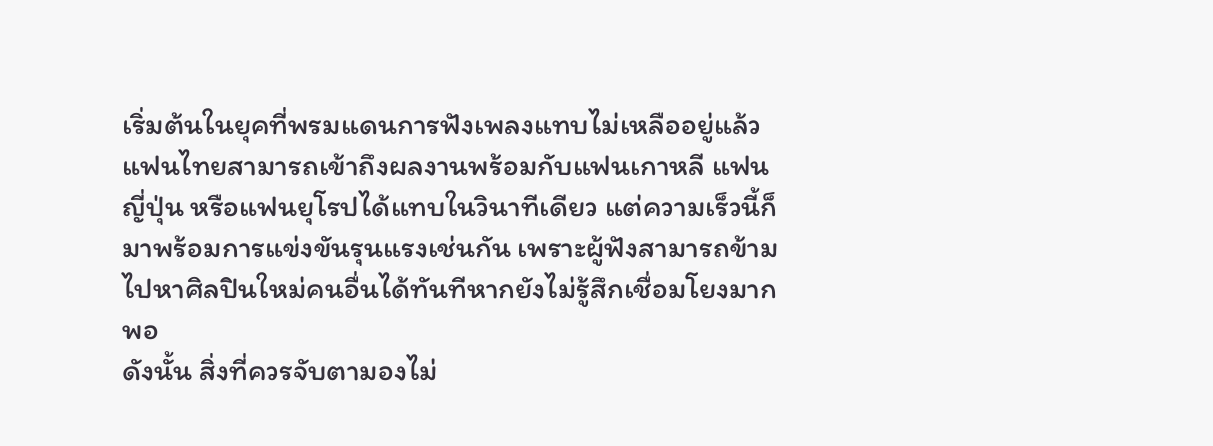เริ่มต้นในยุคที่พรมแดนการฟังเพลงแทบไม่เหลืออยู่แล้ว แฟนไทยสามารถเข้าถึงผลงานพร้อมกับแฟนเกาหลี แฟนญี่ปุ่น หรือแฟนยุโรปได้แทบในวินาทีเดียว แต่ความเร็วนี้ก็มาพร้อมการแข่งขันรุนแรงเช่นกัน เพราะผู้ฟังสามารถข้ามไปหาศิลปินใหม่คนอื่นได้ทันทีหากยังไม่รู้สึกเชื่อมโยงมากพอ
ดังนั้น สิ่งที่ควรจับตามองไม่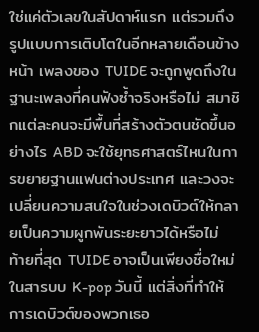ใช่แค่ตัวเลขในสัปดาห์แรก แต่รวมถึงรูปแบบการเติบโตในอีกหลายเดือนข้างหน้า เพลงของ TUIDE จะถูกพูดถึงในฐานะเพลงที่คนฟังซ้ำจริงหรือไม่ สมาชิกแต่ละคนจะมีพื้นที่สร้างตัวตนชัดขึ้นอย่างไร ABD จะใช้ยุทธศาสตร์ไหนในการขยายฐานแฟนต่างประเทศ และวงจะเปลี่ยนความสนใจในช่วงเดบิวต์ให้กลายเป็นความผูกพันระยะยาวได้หรือไม่
ท้ายที่สุด TUIDE อาจเป็นเพียงชื่อใหม่ในสารบบ K-pop วันนี้ แต่สิ่งที่ทำให้การเดบิวต์ของพวกเธอ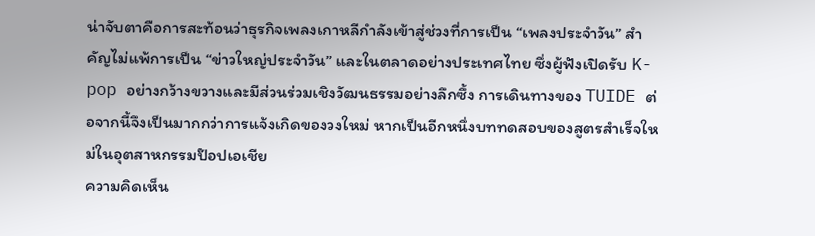น่าจับตาคือการสะท้อนว่าธุรกิจเพลงเกาหลีกำลังเข้าสู่ช่วงที่การเป็น “เพลงประจำวัน” สำคัญไม่แพ้การเป็น “ข่าวใหญ่ประจำวัน” และในตลาดอย่างประเทศไทย ซึ่งผู้ฟังเปิดรับ K-pop อย่างกว้างขวางและมีส่วนร่วมเชิงวัฒนธรรมอย่างลึกซึ้ง การเดินทางของ TUIDE ต่อจากนี้จึงเป็นมากกว่าการแจ้งเกิดของวงใหม่ หากเป็นอีกหนึ่งบททดสอบของสูตรสำเร็จใหม่ในอุตสาหกรรมป๊อปเอเชีย
ความคิดเห็น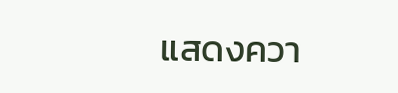แสดงควา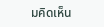มคิดเห็น